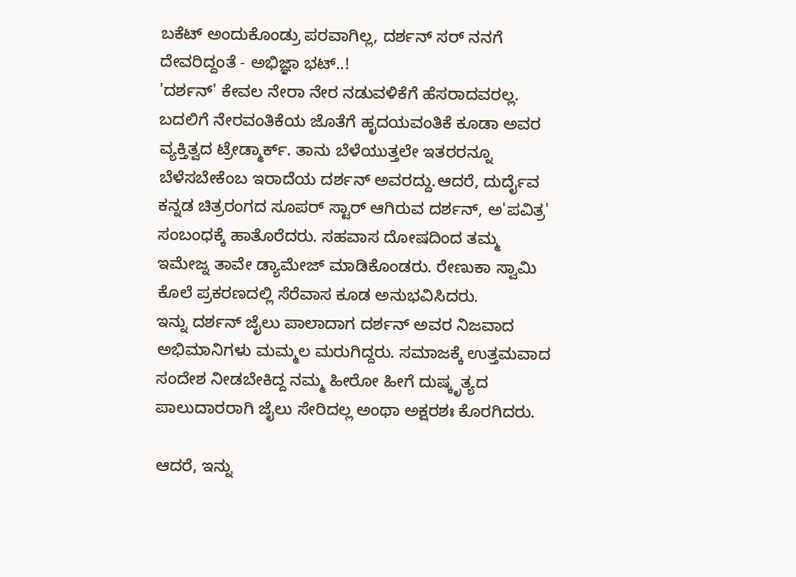ಬಕೆಟ್ ಅಂದುಕೊಂಡ್ರು ಪರವಾಗಿಲ್ಲ, ದರ್ಶನ್ ಸರ್ ನನಗೆ ದೇವರಿದ್ದಂತೆ - ಅಭಿಜ್ಞಾ ಭಟ್..!
'ದರ್ಶನ್' ಕೇವಲ ನೇರಾ ನೇರ ನಡುವಳಿಕೆಗೆ ಹೆಸರಾದವರಲ್ಲ. ಬದಲಿಗೆ ನೇರವಂತಿಕೆಯ ಜೊತೆಗೆ ಹೃದಯವಂತಿಕೆ ಕೂಡಾ ಅವರ ವ್ಯಕ್ತಿತ್ವದ ಟ್ರೇಡ್ಮಾರ್ಕ್. ತಾನು ಬೆಳೆಯುತ್ತಲೇ ಇತರರನ್ನೂ ಬೆಳೆಸಬೇಕೆಂಬ ಇರಾದೆಯ ದರ್ಶನ್ ಅವರದ್ದು.ಆದರೆ, ದುರ್ದೈವ ಕನ್ನಡ ಚಿತ್ರರಂಗದ ಸೂಪರ್ ಸ್ಟಾರ್ ಆಗಿರುವ ದರ್ಶನ್, ಅ'ಪವಿತ್ರ' ಸಂಬಂಧಕ್ಕೆ ಹಾತೊರೆದರು. ಸಹವಾಸ ದೋಷದಿಂದ ತಮ್ಮ ಇಮೇಜ್ನ ತಾವೇ ಡ್ಯಾಮೇಜ್ ಮಾಡಿಕೊಂಡರು. ರೇಣುಕಾ ಸ್ವಾಮಿ ಕೊಲೆ ಪ್ರಕರಣದಲ್ಲಿ ಸೆರೆವಾಸ ಕೂಡ ಅನುಭವಿಸಿದರು.
ಇನ್ನು ದರ್ಶನ್ ಜೈಲು ಪಾಲಾದಾಗ ದರ್ಶನ್ ಅವರ ನಿಜವಾದ ಅಭಿಮಾನಿಗಳು ಮಮ್ಮಲ ಮರುಗಿದ್ದರು. ಸಮಾಜಕ್ಕೆ ಉತ್ತಮವಾದ ಸಂದೇಶ ನೀಡಬೇಕಿದ್ದ ನಮ್ಮ ಹೀರೋ ಹೀಗೆ ದುಷ್ಕೃತ್ಯದ ಪಾಲುದಾರರಾಗಿ ಜೈಲು ಸೇರಿದಲ್ಲ ಅಂಥಾ ಅಕ್ಷರಶಃ ಕೊರಗಿದರು.

ಆದರೆ, ಇನ್ನು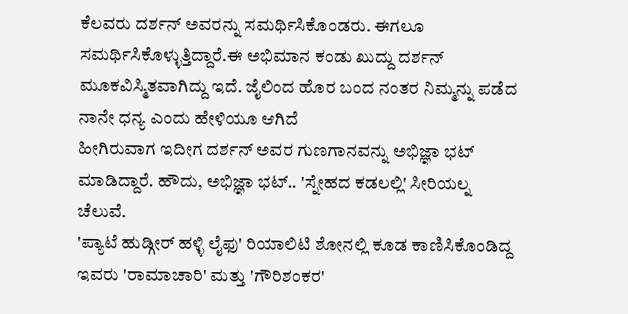ಕೆಲವರು ದರ್ಶನ್ ಅವರನ್ನು ಸಮರ್ಥಿಸಿಕೊಂಡರು. ಈಗಲೂ ಸಮರ್ಥಿಸಿಕೊಳ್ಳುತ್ತಿದ್ದಾರೆ.ಈ ಅಭಿಮಾನ ಕಂಡು ಖುದ್ದು ದರ್ಶನ್ ಮೂಕವಿಸ್ಮಿತವಾಗಿದ್ದು ಇದೆ. ಜೈಲಿಂದ ಹೊರ ಬಂದ ನಂತರ ನಿಮ್ಮನ್ನು ಪಡೆದ ನಾನೇ ಧನ್ಯ ಎಂದು ಹೇಳಿಯೂ ಆಗಿದೆ
ಹೀಗಿರುವಾಗ ಇದೀಗ ದರ್ಶನ್ ಅವರ ಗುಣಗಾನವನ್ನು ಅಭಿಜ್ಞಾ ಭಟ್ ಮಾಡಿದ್ದಾರೆ. ಹೌದು, ಅಭಿಜ್ಞಾ ಭಟ್.. 'ಸ್ನೇಹದ ಕಡಲಲ್ಲಿ' ಸೀರಿಯಲ್ನ ಚೆಲುವೆ.
'ಪ್ಯಾಟೆ ಹುಡ್ಗೀರ್ ಹಳ್ಳಿ ಲೈಫು' ರಿಯಾಲಿಟಿ ಶೋನಲ್ಲಿ ಕೂಡ ಕಾಣಿಸಿಕೊಂಡಿದ್ದ ಇವರು 'ರಾಮಾಚಾರಿ' ಮತ್ತು 'ಗೌರಿಶಂಕರ'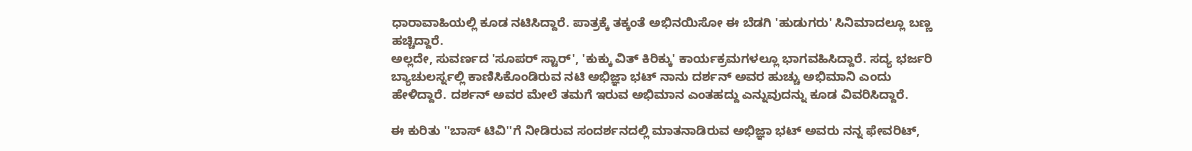ಧಾರಾವಾಹಿಯಲ್ಲಿ ಕೂಡ ನಟಿಸಿದ್ದಾರೆ. ಪಾತ್ರಕ್ಕೆ ತಕ್ಕಂತೆ ಅಭಿನಯಿಸೋ ಈ ಬೆಡಗಿ 'ಹುಡುಗರು' ಸಿನಿಮಾದಲ್ಲೂ ಬಣ್ಣ ಹಚ್ಚಿದ್ದಾರೆ.
ಅಲ್ಲದೇ, ಸುವರ್ಣದ 'ಸೂಪರ್ ಸ್ಟಾರ್', 'ಕುಕ್ಕು ವಿತ್ ಕಿರಿಕ್ಕು' ಕಾರ್ಯಕ್ರಮಗಳಲ್ಲೂ ಭಾಗವಹಿಸಿದ್ದಾರೆ. ಸದ್ಯ ಭರ್ಜರಿ ಬ್ಯಾಚುಲರ್ಸ್ನಲ್ಲಿ ಕಾಣಿಸಿಕೊಂಡಿರುವ ನಟಿ ಅಭಿಜ್ಞಾ ಭಟ್ ನಾನು ದರ್ಶನ್ ಅವರ ಹುಚ್ಚು ಅಭಿಮಾನಿ ಎಂದು ಹೇಳಿದ್ದಾರೆ. ದರ್ಶನ್ ಅವರ ಮೇಲೆ ತಮಗೆ ಇರುವ ಅಭಿಮಾನ ಎಂತಹದ್ದು ಎನ್ನುವುದನ್ನು ಕೂಡ ವಿವರಿಸಿದ್ದಾರೆ.

ಈ ಕುರಿತು ''ಬಾಸ್ ಟಿವಿ''ಗೆ ನೀಡಿರುವ ಸಂದರ್ಶನದಲ್ಲಿ ಮಾತನಾಡಿರುವ ಅಭಿಜ್ಞಾ ಭಟ್ ಅವರು ನನ್ನ ಫೇವರಿಟ್,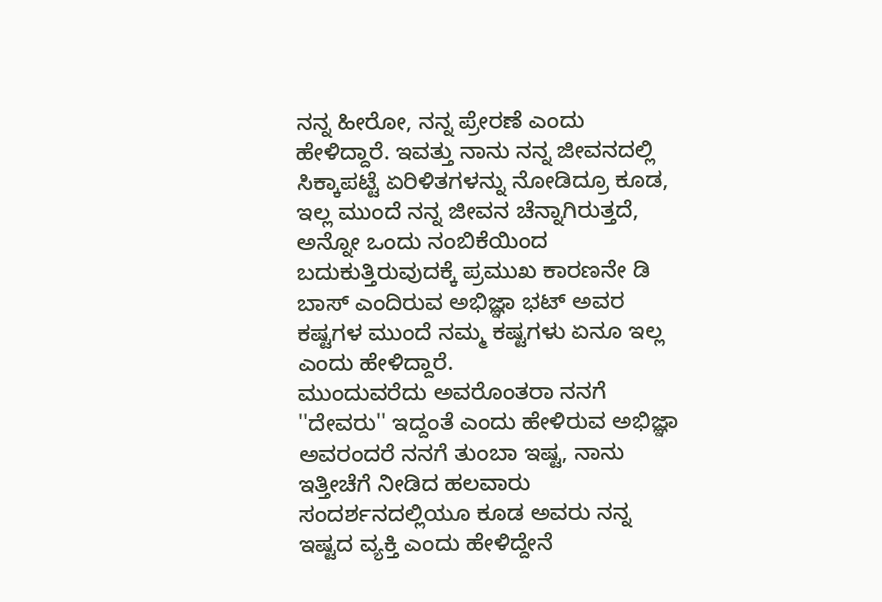ನನ್ನ ಹೀರೋ, ನನ್ನ ಪ್ರೇರಣೆ ಎಂದು ಹೇಳಿದ್ದಾರೆ. ಇವತ್ತು ನಾನು ನನ್ನ ಜೀವನದಲ್ಲಿ ಸಿಕ್ಕಾಪಟ್ಟೆ ಏರಿಳಿತಗಳನ್ನು ನೋಡಿದ್ರೂ ಕೂಡ, ಇಲ್ಲ ಮುಂದೆ ನನ್ನ ಜೀವನ ಚೆನ್ನಾಗಿರುತ್ತದೆ, ಅನ್ನೋ ಒಂದು ನಂಬಿಕೆಯಿಂದ ಬದುಕುತ್ತಿರುವುದಕ್ಕೆ ಪ್ರಮುಖ ಕಾರಣನೇ ಡಿ ಬಾಸ್ ಎಂದಿರುವ ಅಭಿಜ್ಞಾ ಭಟ್ ಅವರ ಕಷ್ಟಗಳ ಮುಂದೆ ನಮ್ಮ ಕಷ್ಟಗಳು ಏನೂ ಇಲ್ಲ ಎಂದು ಹೇಳಿದ್ದಾರೆ.
ಮುಂದುವರೆದು ಅವರೊಂತರಾ ನನಗೆ ''ದೇವರು'' ಇದ್ದಂತೆ ಎಂದು ಹೇಳಿರುವ ಅಭಿಜ್ಞಾ ಅವರಂದರೆ ನನಗೆ ತುಂಬಾ ಇಷ್ಟ, ನಾನು ಇತ್ತೀಚೆಗೆ ನೀಡಿದ ಹಲವಾರು ಸಂದರ್ಶನದಲ್ಲಿಯೂ ಕೂಡ ಅವರು ನನ್ನ ಇಷ್ಟದ ವ್ಯಕ್ತಿ ಎಂದು ಹೇಳಿದ್ದೇನೆ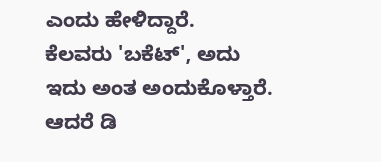ಎಂದು ಹೇಳಿದ್ದಾರೆ.
ಕೆಲವರು 'ಬಕೆಟ್', ಅದು ಇದು ಅಂತ ಅಂದುಕೊಳ್ತಾರೆ. ಆದರೆ ಡಿ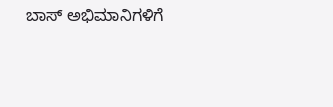ಬಾಸ್ ಅಭಿಮಾನಿಗಳಿಗೆ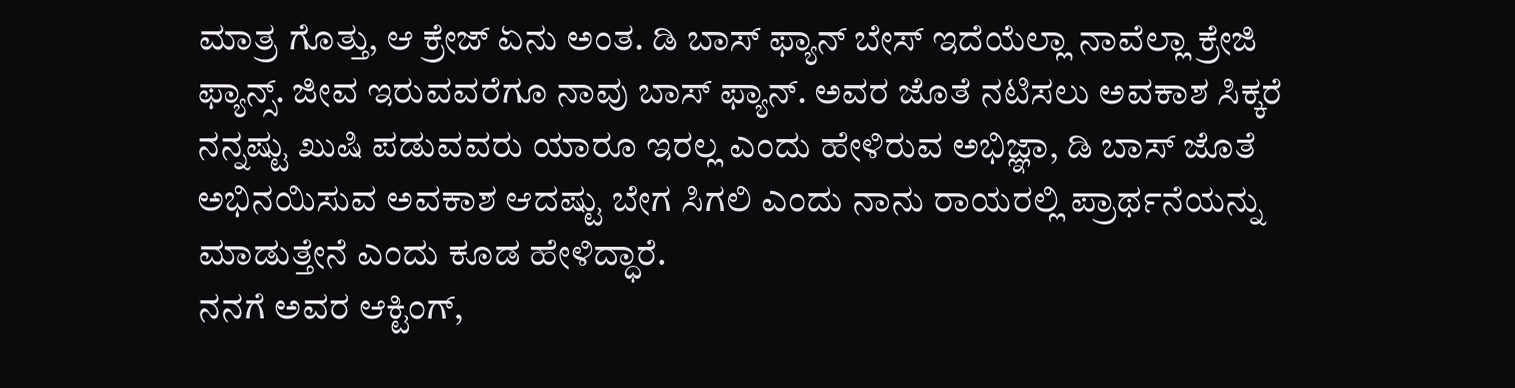ಮಾತ್ರ ಗೊತ್ತು, ಆ ಕ್ರೇಜ್ ಏನು ಅಂತ. ಡಿ ಬಾಸ್ ಫ್ಯಾನ್ ಬೇಸ್ ಇದೆಯೆಲ್ಲಾ ನಾವೆಲ್ಲಾ ಕ್ರೇಜಿ ಫ್ಯಾನ್ಸ್. ಜೀವ ಇರುವವರೆಗೂ ನಾವು ಬಾಸ್ ಫ್ಯಾನ್. ಅವರ ಜೊತೆ ನಟಿಸಲು ಅವಕಾಶ ಸಿಕ್ಕರೆ ನನ್ನಷ್ಟು ಖುಷಿ ಪಡುವವರು ಯಾರೂ ಇರಲ್ಲ ಎಂದು ಹೇಳಿರುವ ಅಭಿಜ್ಞಾ, ಡಿ ಬಾಸ್ ಜೊತೆ ಅಭಿನಯಿಸುವ ಅವಕಾಶ ಆದಷ್ಟು ಬೇಗ ಸಿಗಲಿ ಎಂದು ನಾನು ರಾಯರಲ್ಲಿ ಪ್ರಾರ್ಥನೆಯನ್ನು ಮಾಡುತ್ತೇನೆ ಎಂದು ಕೂಡ ಹೇಳಿದ್ಧಾರೆ.
ನನಗೆ ಅವರ ಆಕ್ಟಿಂಗ್,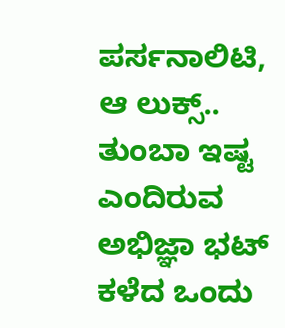ಪರ್ಸನಾಲಿಟಿ, ಆ ಲುಕ್ಸ್.. ತುಂಬಾ ಇಷ್ಟ ಎಂದಿರುವ ಅಭಿಜ್ಞಾ ಭಟ್ ಕಳೆದ ಒಂದು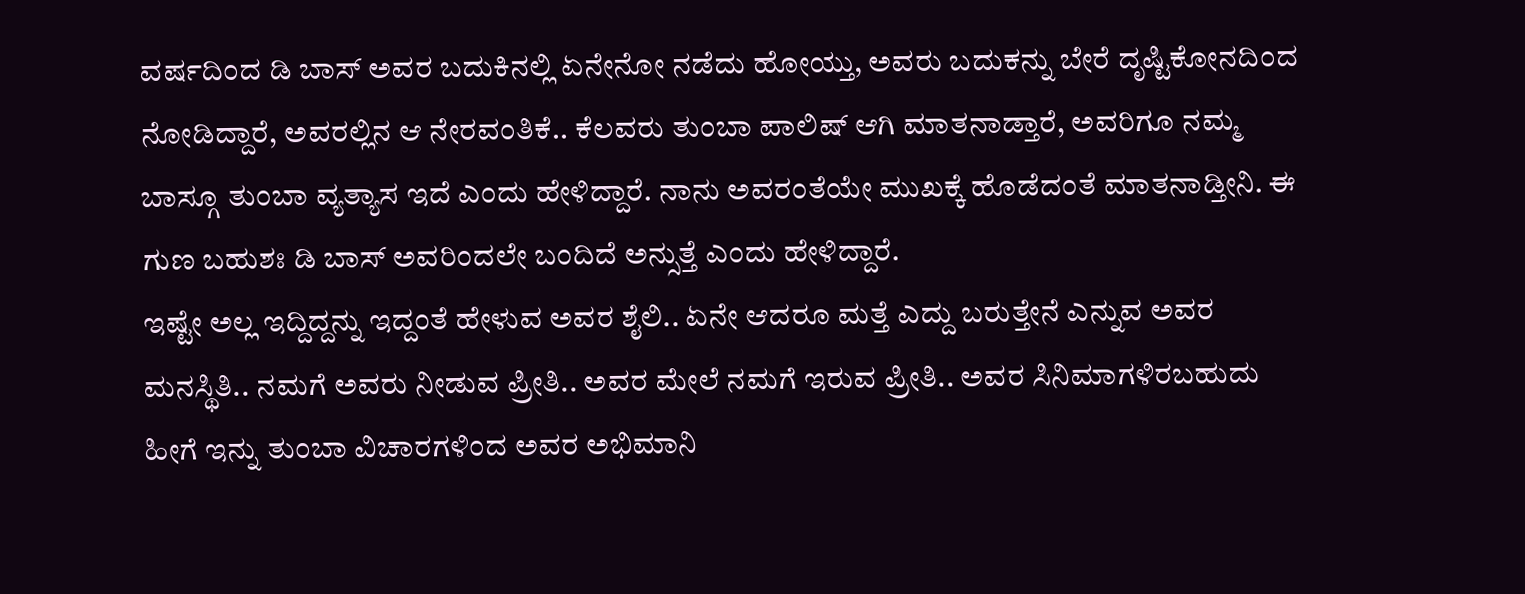ವರ್ಷದಿಂದ ಡಿ ಬಾಸ್ ಅವರ ಬದುಕಿನಲ್ಲಿ ಏನೇನೋ ನಡೆದು ಹೋಯ್ತು, ಅವರು ಬದುಕನ್ನು ಬೇರೆ ದೃಷ್ಟಿಕೋನದಿಂದ ನೋಡಿದ್ದಾರೆ, ಅವರಲ್ಲಿನ ಆ ನೇರವಂತಿಕೆ.. ಕೆಲವರು ತುಂಬಾ ಪಾಲಿಷ್ ಆಗಿ ಮಾತನಾಡ್ತಾರೆ, ಅವರಿಗೂ ನಮ್ಮ ಬಾಸ್ಗೂ ತುಂಬಾ ವ್ಯತ್ಯಾಸ ಇದೆ ಎಂದು ಹೇಳಿದ್ದಾರೆ. ನಾನು ಅವರಂತೆಯೇ ಮುಖಕ್ಕೆ ಹೊಡೆದಂತೆ ಮಾತನಾಡ್ತೀನಿ. ಈ ಗುಣ ಬಹುಶಃ ಡಿ ಬಾಸ್ ಅವರಿಂದಲೇ ಬಂದಿದೆ ಅನ್ಸುತ್ತೆ ಎಂದು ಹೇಳಿದ್ದಾರೆ.
ಇಷ್ಟೇ ಅಲ್ಲ ಇದ್ದಿದ್ದನ್ನು ಇದ್ದಂತೆ ಹೇಳುವ ಅವರ ಶೈಲಿ.. ಏನೇ ಆದರೂ ಮತ್ತೆ ಎದ್ದು ಬರುತ್ತೇನೆ ಎನ್ನುವ ಅವರ ಮನಸ್ಥಿತಿ.. ನಮಗೆ ಅವರು ನೀಡುವ ಪ್ರೀತಿ.. ಅವರ ಮೇಲೆ ನಮಗೆ ಇರುವ ಪ್ರೀತಿ.. ಅವರ ಸಿನಿಮಾಗಳಿರಬಹುದು ಹೀಗೆ ಇನ್ನು ತುಂಬಾ ವಿಚಾರಗಳಿಂದ ಅವರ ಅಭಿಮಾನಿ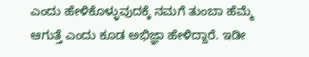ಎಂದು ಹೇಳಿಕೊಳ್ಳುವುದಕ್ಕೆ ನಮಗೆ ತುಂಬಾ ಹೆಮ್ಮೆ ಆಗುತ್ತೆ ಎಂದು ಕೂಡ ಅಭಿಜ್ಞಾ ಹೇಳಿದ್ದಾರೆ. ಇಡೀ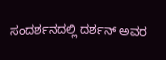ಸಂದರ್ಶನದಲ್ಲಿ ದರ್ಶನ್ ಅವರ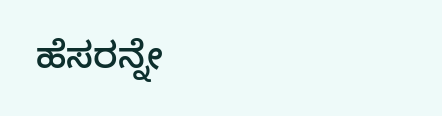ಹೆಸರನ್ನೇ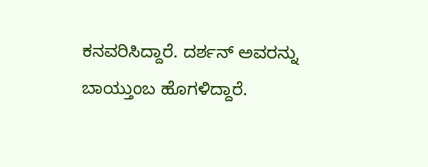ಕನವರಿಸಿದ್ದಾರೆ. ದರ್ಶನ್ ಅವರನ್ನು ಬಾಯ್ತುಂಬ ಹೊಗಳಿದ್ದಾರೆ.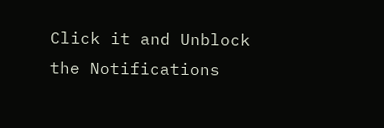Click it and Unblock the Notifications